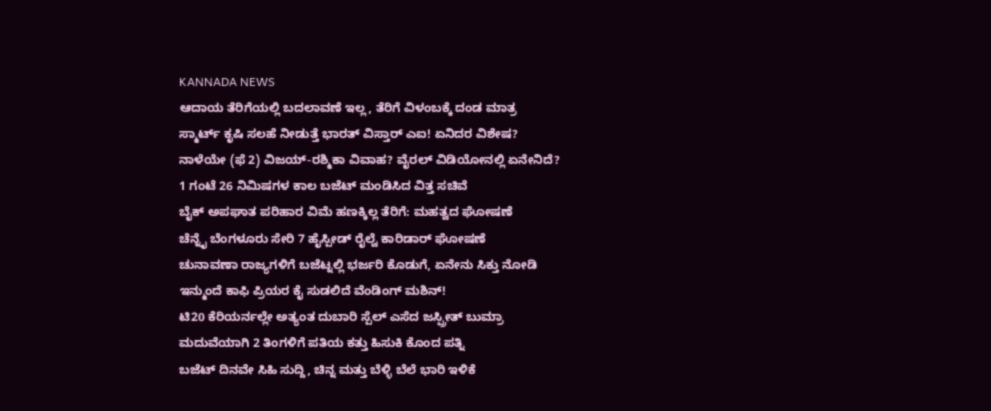KANNADA NEWS
ಆದಾಯ ತೆರಿಗೆಯಲ್ಲಿ ಬದಲಾವಣೆ ಇಲ್ಲ, ತೆರಿಗೆ ವಿಳಂಬಕ್ಕೆ ದಂಡ ಮಾತ್ರ
ಸ್ಮಾರ್ಟ್ ಕೃಷಿ ಸಲಹೆ ನೀಡುತ್ತೆ ಭಾರತ್ ವಿಸ್ತಾರ್ ಎಐ! ಏನಿದರ ವಿಶೇಷ?
ನಾಳೆಯೇ (ಫೆ 2) ವಿಜಯ್-ರಶ್ಮಿಕಾ ವಿವಾಹ? ವೈರಲ್ ವಿಡಿಯೋನಲ್ಲಿ ಏನೇನಿದೆ?
1 ಗಂಟೆ 26 ನಿಮಿಷಗಳ ಕಾಲ ಬಜೆಟ್ ಮಂಡಿಸಿದ ವಿತ್ತ ಸಚಿವೆ
ಬೈಕ್ ಅಪಘಾತ ಪರಿಹಾರ ವಿಮೆ ಹಣಕ್ಕಿಲ್ಲ ತೆರಿಗೆ: ಮಹತ್ವದ ಘೋಷಣೆ
ಚೆನ್ನೈ ಬೆಂಗಳೂರು ಸೇರಿ 7 ಹೈಸ್ಪೀಡ್ ರೈಲ್ವೆ ಕಾರಿಡಾರ್ ಘೋಷಣೆ
ಚುನಾವಣಾ ರಾಜ್ಯಗಳಿಗೆ ಬಜೆಟ್ನಲ್ಲಿ ಭರ್ಜರಿ ಕೊಡುಗೆ, ಏನೇನು ಸಿಕ್ತು ನೋಡಿ
ಇನ್ಮುಂದೆ ಕಾಫಿ ಪ್ರಿಯರ ಕೈ ಸುಡಲಿದೆ ವೆಂಡಿಂಗ್ ಮಶಿನ್!
ಟಿ20 ಕೆರಿಯರ್ನಲ್ಲೇ ಅತ್ಯಂತ ದುಬಾರಿ ಸ್ಪೆಲ್ ಎಸೆದ ಜಸ್ಪ್ರೀತ್ ಬುಮ್ರಾ
ಮದುವೆಯಾಗಿ 2 ತಿಂಗಳಿಗೆ ಪತಿಯ ಕತ್ತು ಹಿಸುಕಿ ಕೊಂದ ಪತ್ನಿ
ಬಜೆಟ್ ದಿನವೇ ಸಿಹಿ ಸುದ್ದಿ, ಚಿನ್ನ ಮತ್ತು ಬೆಳ್ಳಿ ಬೆಲೆ ಭಾರಿ ಇಳಿಕೆ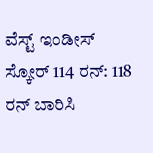ವೆಸ್ಟ್ ಇಂಡೀಸ್ ಸ್ಕೋರ್ 114 ರನ್: 118 ರನ್ ಬಾರಿಸಿ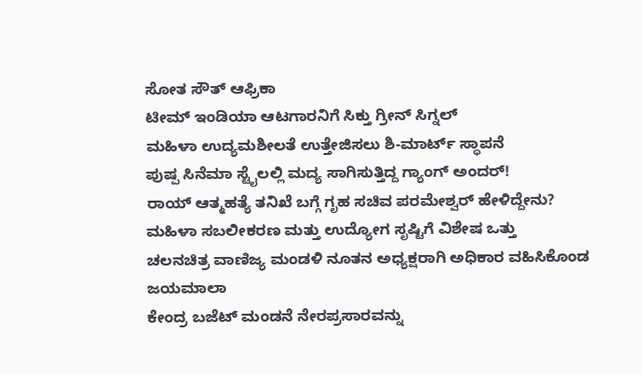ಸೋತ ಸೌತ್ ಆಫ್ರಿಕಾ
ಟೀಮ್ ಇಂಡಿಯಾ ಆಟಗಾರನಿಗೆ ಸಿಕ್ತು ಗ್ರೀನ್ ಸಿಗ್ನಲ್
ಮಹಿಳಾ ಉದ್ಯಮಶೀಲತೆ ಉತ್ತೇಜಿಸಲು ಶಿ-ಮಾರ್ಟ್ ಸ್ಥಾಪನೆ
ಪುಷ್ಪ ಸಿನೆಮಾ ಸ್ಟೈಲಲ್ಲಿ ಮದ್ಯ ಸಾಗಿಸುತ್ತಿದ್ದ ಗ್ಯಾಂಗ್ ಅಂದರ್!
ರಾಯ್ ಆತ್ಮಹತ್ಯೆ ತನಿಖೆ ಬಗ್ಗೆ ಗೃಹ ಸಚಿವ ಪರಮೇಶ್ವರ್ ಹೇಳಿದ್ದೇನು?
ಮಹಿಳಾ ಸಬಲೀಕರಣ ಮತ್ತು ಉದ್ಯೋಗ ಸೃಷ್ಟಿಗೆ ವಿಶೇಷ ಒತ್ತು
ಚಲನಚಿತ್ರ ವಾಣಿಜ್ಯ ಮಂಡಳಿ ನೂತನ ಅಧ್ಯಕ್ಷರಾಗಿ ಅಧಿಕಾರ ವಹಿಸಿಕೊಂಡ ಜಯಮಾಲಾ
ಕೇಂದ್ರ ಬಜೆಟ್ ಮಂಡನೆ ನೇರಪ್ರಸಾರವನ್ನು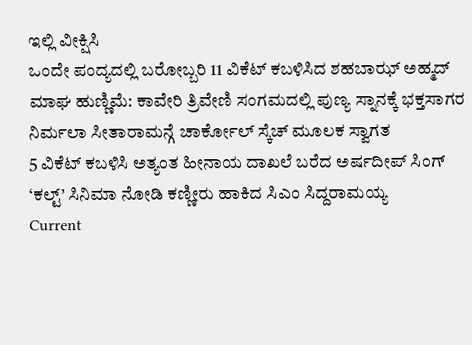ಇಲ್ಲಿ ವೀಕ್ಷಿಸಿ
ಒಂದೇ ಪಂದ್ಯದಲ್ಲಿ ಬರೋಬ್ಬರಿ 11 ವಿಕೆಟ್ ಕಬಳಿಸಿದ ಶಹಬಾಝ್ ಅಹ್ಮದ್
ಮಾಘ ಹುಣ್ಣಿಮೆ: ಕಾವೇರಿ ತ್ರಿವೇಣಿ ಸಂಗಮದಲ್ಲಿ ಪುಣ್ಯ ಸ್ನಾನಕ್ಕೆ ಭಕ್ತಸಾಗರ
ನಿರ್ಮಲಾ ಸೀತಾರಾಮನ್ಗೆ ಚಾರ್ಕೋಲ್ ಸ್ಕೆಚ್ ಮೂಲಕ ಸ್ವಾಗತ
5 ವಿಕೆಟ್ ಕಬಳಿಸಿ ಅತ್ಯಂತ ಹೀನಾಯ ದಾಖಲೆ ಬರೆದ ಅರ್ಷದೀಪ್ ಸಿಂಗ್
‘ಕಲ್ಟ್’ ಸಿನಿಮಾ ನೋಡಿ ಕಣ್ಣೀರು ಹಾಕಿದ ಸಿಎಂ ಸಿದ್ದರಾಮಯ್ಯ
Current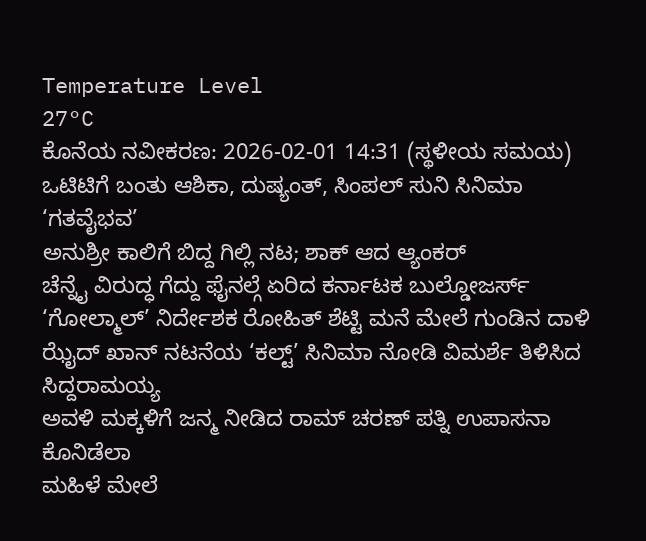Temperature Level
27°C
ಕೊನೆಯ ನವೀಕರಣ: 2026-02-01 14:31 (ಸ್ಥಳೀಯ ಸಮಯ)
ಒಟಿಟಿಗೆ ಬಂತು ಆಶಿಕಾ, ದುಷ್ಯಂತ್, ಸಿಂಪಲ್ ಸುನಿ ಸಿನಿಮಾ ‘ಗತವೈಭವ’
ಅನುಶ್ರೀ ಕಾಲಿಗೆ ಬಿದ್ದ ಗಿಲ್ಲಿ ನಟ; ಶಾಕ್ ಆದ ಆ್ಯಂಕರ್
ಚೆನ್ನೈ ವಿರುದ್ಧ ಗೆದ್ದು ಫೈನಲ್ಗೆ ಏರಿದ ಕರ್ನಾಟಕ ಬುಲ್ಡೋಜರ್ಸ್
‘ಗೋಲ್ಮಾಲ್’ ನಿರ್ದೇಶಕ ರೋಹಿತ್ ಶೆಟ್ಟಿ ಮನೆ ಮೇಲೆ ಗುಂಡಿನ ದಾಳಿ
ಝೈದ್ ಖಾನ್ ನಟನೆಯ ‘ಕಲ್ಟ್’ ಸಿನಿಮಾ ನೋಡಿ ವಿಮರ್ಶೆ ತಿಳಿಸಿದ ಸಿದ್ದರಾಮಯ್ಯ
ಅವಳಿ ಮಕ್ಕಳಿಗೆ ಜನ್ಮ ನೀಡಿದ ರಾಮ್ ಚರಣ್ ಪತ್ನಿ ಉಪಾಸನಾ ಕೊನಿಡೆಲಾ
ಮಹಿಳೆ ಮೇಲೆ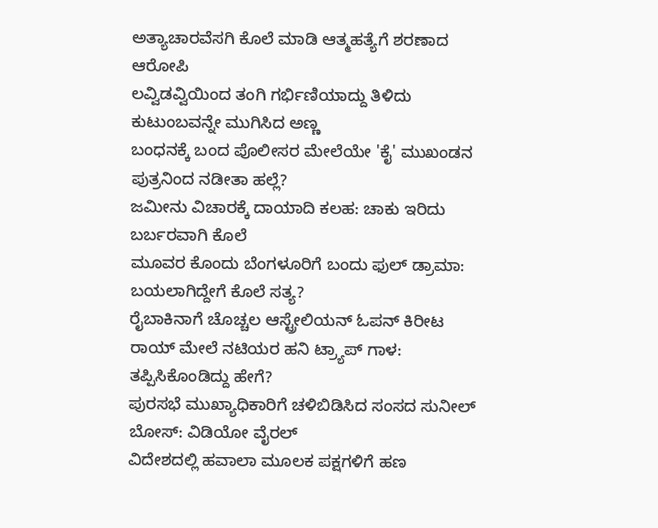ಅತ್ಯಾಚಾರವೆಸಗಿ ಕೊಲೆ ಮಾಡಿ ಆತ್ಮಹತ್ಯೆಗೆ ಶರಣಾದ ಆರೋಪಿ
ಲವ್ವಿಡವ್ವಿಯಿಂದ ತಂಗಿ ಗರ್ಭಿಣಿಯಾದ್ದು ತಿಳಿದು ಕುಟುಂಬವನ್ನೇ ಮುಗಿಸಿದ ಅಣ್ಣ
ಬಂಧನಕ್ಕೆ ಬಂದ ಪೊಲೀಸರ ಮೇಲೆಯೇ 'ಕೈ' ಮುಖಂಡನ ಪುತ್ರನಿಂದ ನಡೀತಾ ಹಲ್ಲೆ?
ಜಮೀನು ವಿಚಾರಕ್ಕೆ ದಾಯಾದಿ ಕಲಹ: ಚಾಕು ಇರಿದು ಬರ್ಬರವಾಗಿ ಕೊಲೆ
ಮೂವರ ಕೊಂದು ಬೆಂಗಳೂರಿಗೆ ಬಂದು ಫುಲ್ ಡ್ರಾಮಾ: ಬಯಲಾಗಿದ್ದೇಗೆ ಕೊಲೆ ಸತ್ಯ?
ರೈಬಾಕಿನಾಗೆ ಚೊಚ್ಚಲ ಆಸ್ಟ್ರೇಲಿಯನ್ ಓಪನ್ ಕಿರೀಟ
ರಾಯ್ ಮೇಲೆ ನಟಿಯರ ಹನಿ ಟ್ರ್ಯಾಪ್ ಗಾಳ: ತಪ್ಪಿಸಿಕೊಂಡಿದ್ದು ಹೇಗೆ?
ಪುರಸಭೆ ಮುಖ್ಯಾಧಿಕಾರಿಗೆ ಚಳಿಬಿಡಿಸಿದ ಸಂಸದ ಸುನೀಲ್ ಬೋಸ್: ವಿಡಿಯೋ ವೈರಲ್
ವಿದೇಶದಲ್ಲಿ ಹವಾಲಾ ಮೂಲಕ ಪಕ್ಷಗಳಿಗೆ ಹಣ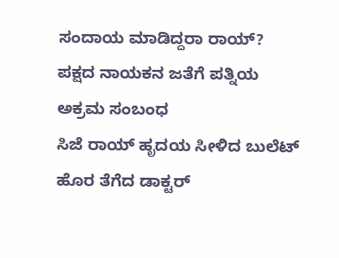ಸಂದಾಯ ಮಾಡಿದ್ದರಾ ರಾಯ್?
ಪಕ್ಷದ ನಾಯಕನ ಜತೆಗೆ ಪತ್ನಿಯ ಅಕ್ರಮ ಸಂಬಂಧ
ಸಿಜೆ ರಾಯ್ ಹೃದಯ ಸೀಳಿದ ಬುಲೆಟ್ ಹೊರ ತೆಗೆದ ಡಾಕ್ಟರ್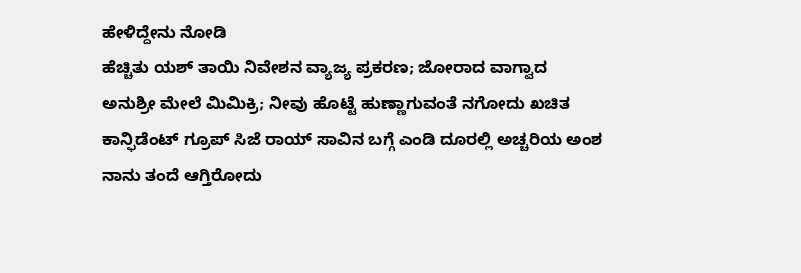ಹೇಳಿದ್ದೇನು ನೋಡಿ
ಹೆಚ್ಚಿತು ಯಶ್ ತಾಯಿ ನಿವೇಶನ ವ್ಯಾಜ್ಯ ಪ್ರಕರಣ; ಜೋರಾದ ವಾಗ್ವಾದ
ಅನುಶ್ರೀ ಮೇಲೆ ಮಿಮಿಕ್ರಿ; ನೀವು ಹೊಟ್ಟೆ ಹುಣ್ಣಾಗುವಂತೆ ನಗೋದು ಖಚಿತ
ಕಾನ್ಫಿಡೆಂಟ್ ಗ್ರೂಪ್ ಸಿಜೆ ರಾಯ್ ಸಾವಿನ ಬಗ್ಗೆ ಎಂಡಿ ದೂರಲ್ಲಿ ಅಚ್ಚರಿಯ ಅಂಶ
ನಾನು ತಂದೆ ಆಗ್ತಿರೋದು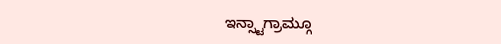ಇನ್ಸ್ಟಾಗ್ರಾಮ್ಗೂ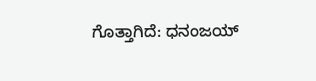ಗೊತ್ತಾಗಿದೆ: ಧನಂಜಯ್